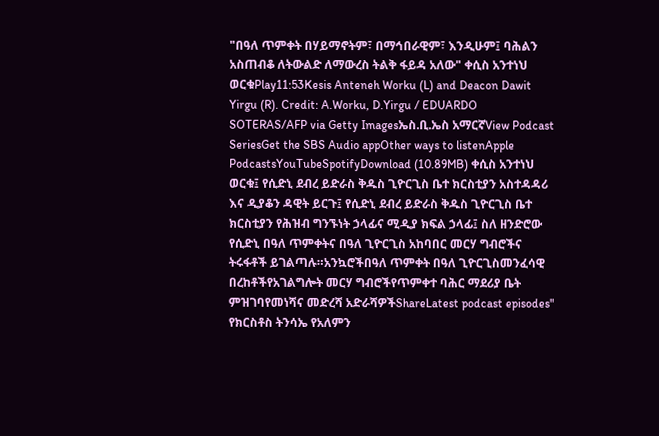"በዓለ ጥምቀት በሃይማኖትም፣ በማኅበራዊም፣ እንዲሁም፤ ባሕልን አስጠብቆ ለትውልድ ለማውረስ ትልቅ ፋይዳ አለው" ቀሲስ አንተነህ ወርቁPlay11:53Kesis Anteneh Worku (L) and Deacon Dawit Yirgu (R). Credit: A.Worku, D.Yirgu / EDUARDO SOTERAS/AFP via Getty Imagesኤስ.ቢ.ኤስ አማርኛView Podcast SeriesGet the SBS Audio appOther ways to listenApple PodcastsYouTubeSpotifyDownload (10.89MB) ቀሲስ አንተነህ ወርቁ፤ የሲድኒ ደብረ ይድራስ ቅዱስ ጊዮርጊስ ቤተ ክርስቲያን አስተዳዳሪ እና ዲያቆን ዳዊት ይርጉ፤ የሲድኒ ደብረ ይድራስ ቅዱስ ጊዮርጊስ ቤተ ክርስቲያን የሕዝብ ግንኙነት ኃላፊና ሚዲያ ክፍል ኃላፊ፤ ስለ ዘንድሮው የሲድኒ በዓለ ጥምቀትና በዓለ ጊዮርጊስ አከባበር መርሃ ግብሮችና ትሩፋቶች ይገልጣሉ።አንኳሮችበዓለ ጥምቀት በዓለ ጊዮርጊስመንፈሳዊ በረከቶችየአገልግሎት መርሃ ግብሮችየጥምቀተ ባሕር ማደሪያ ቤት ምዝገባየመነሻና መድረሻ አድራሻዎችShareLatest podcast episodes" የክርስቶስ ትንሳኤ የአለምን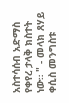አስተሳሰብ አድማስ የቀየረ ታላቅ ክስተት ነው። " - መላክ ጸሃይ ቀሲስ መንግስቱ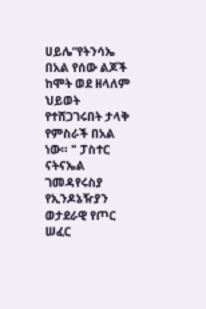ሀይሌ“የትንሳኤ በአል የሰው ልጆች ከሞት ወደ ዘላለም ህይወት የተሸጋገሩበት ታላቅ የምስራች በአል ነው። " ፓስተር ናትናኤል ገመዳየሩስያ የኢንዶኔዥያን ወታደራዊ የጦር ሠፈር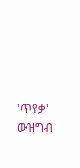'ጥየቃ' ውዝግብ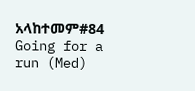አላከተመም#84 Going for a run (Med)